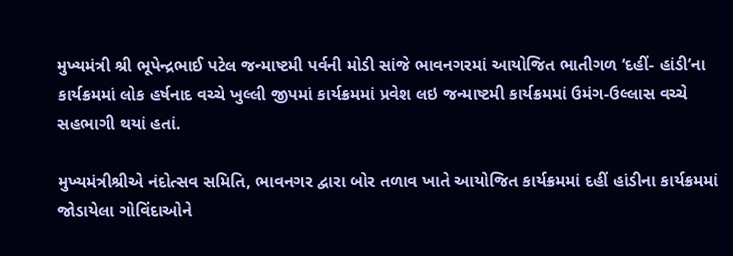મુખ્યમંત્રી શ્રી ભૂપેન્દ્રભાઈ પટેલ જન્માષ્ટમી પર્વની મોડી સાંજે ભાવનગરમાં આયોજિત ભાતીગળ ‘દહીં- હાંડી’ના કાર્યક્રમમાં લોક હર્ષનાદ વચ્ચે ખુલ્લી જીપમાં કાર્યક્રમમાં પ્રવેશ લઇ જન્માષ્ટમી કાર્યક્રમમાં ઉમંગ-ઉલ્લાસ વચ્ચે સહભાગી થયાં હતાં.

મુખ્યમંત્રીશ્રીએ નંદોત્સવ સમિતિ, ભાવનગર દ્વારા બોર તળાવ ખાતે આયોજિત કાર્યક્રમમાં દહીં હાંડીના કાર્યક્રમમાં જોડાયેલા ગોવિંદાઓને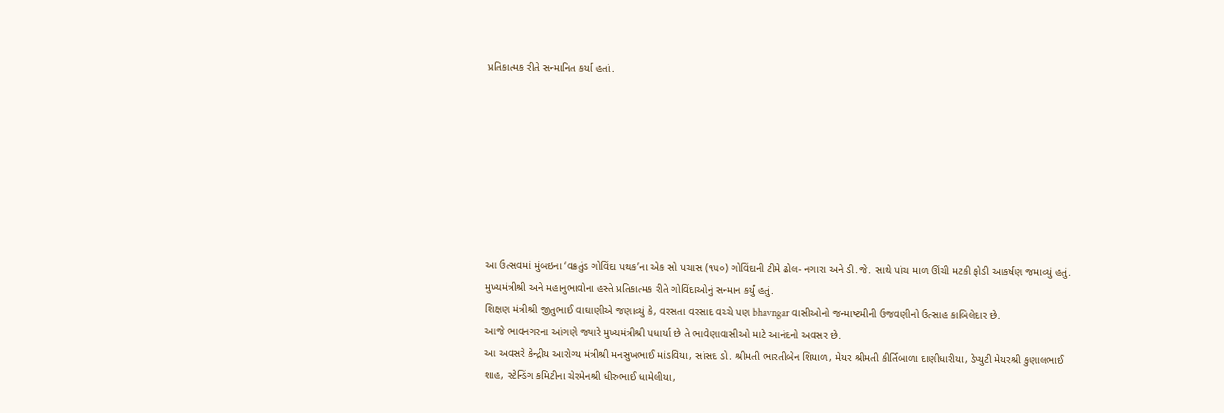પ્રતિકાત્મક રીતે સન્માનિત કર્યા હતાં.








આ ઉત્સવમાં મુંબઇના ‘વક્રતુંડ ગોવિંદા પથક’ના એક સો પચાસ (૧૫૦) ગોવિંદાની ટીમે ઢોલ- નગારા અને ડી.જે. સાથે પાંચ માળ ઊંચી મટકી ફોડી આકર્ષણ જમાવ્યું હતું.
મુખ્યમંત્રીશ્રી અને મહાનુભાવોના હસ્તે પ્રતિકાત્મક રીતે ગોવિંદાઓનું સન્માન કર્યું હતું.
શિક્ષણ મંત્રીશ્રી જીતુભાઈ વાઘાણીએ જણાવ્યું કે, વરસતા વરસાદ વચ્ચે પણ bhavngar વાસીઓનો જન્માષ્ટમીની ઉજવણીનો ઉત્સાહ કાબિલેદાર છે.
આજે ભાવનગરના આંગણે જ્યારે મુખ્યમંત્રીશ્રી પધાર્યા છે તે ભાવેણાવાસીઓ માટે આનંદનો અવસર છે.
આ અવસરે કેન્દ્રીય આરોગ્ય મંત્રીશ્રી મનસુખભાઈ માંડવિયા, સાંસદ ડો. શ્રીમતી ભારતીબેન શિયાળ, મેયર શ્રીમતી કીર્તિબાળા દાણીધારીયા, ડેપ્યુટી મેયરશ્રી કુણાલભાઈ શાહ, સ્ટેન્ડિંગ કમિટીના ચેરમેનશ્રી ધીરુભાઈ ધામેલીયા,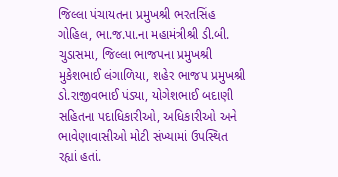જિલ્લા પંચાયતના પ્રમુખશ્રી ભરતસિંહ ગોહિલ, ભા.જ.પા.ના મહામંત્રીશ્રી ડી.બી. ચુડાસમા, જિલ્લા ભાજપના પ્રમુખશ્રી મુકેશભાઈ લંગાળિયા, શહેર ભાજપ પ્રમુખશ્રી ડો.રાજીવભાઈ પંડ્યા, યોગેશભાઈ બદાણી સહિતના પદાધિકારીઓ, અધિકારીઓ અને ભાવેણાવાસીઓ મોટી સંખ્યામાં ઉપસ્થિત રહ્યાં હતાં.